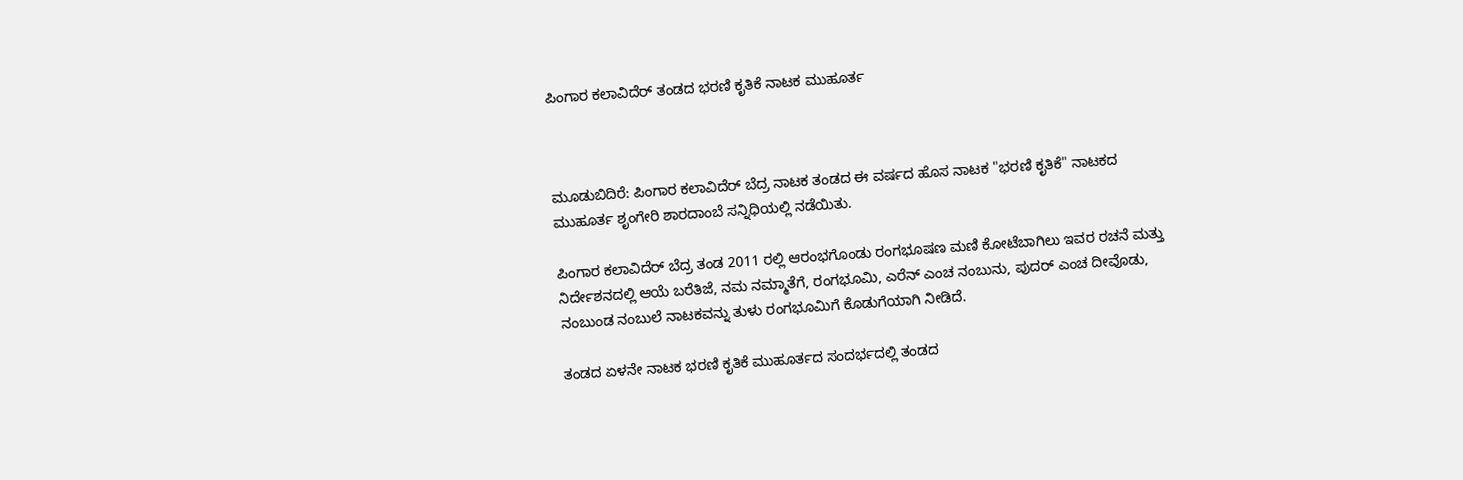ಪಿಂಗಾರ ಕಲಾವಿದೆರ್ ತಂಡದ ಭರಣಿ ಕೃತಿಕೆ ನಾಟಕ ಮುಹೂರ್ತ



ಮೂಡುಬಿದಿರೆ: ಪಿಂಗಾರ ಕಲಾವಿದೆರ್ ಬೆದ್ರ ನಾಟಕ ತಂಡದ ಈ ವರ್ಷದ ಹೊಸ ನಾಟಕ "ಭರಣಿ ಕೃತಿಕೆ" ನಾಟಕದ ಮುಹೂರ್ತ ಶೃಂಗೇರಿ ಶಾರದಾಂಬೆ ಸನ್ನಿಧಿಯಲ್ಲಿ ನಡೆಯಿತು.

ಪಿಂಗಾರ ಕಲಾವಿದೆರ್ ಬೆದ್ರ ತಂಡ 2011 ರಲ್ಲಿ ಆರಂಭಗೊಂಡು ರಂಗಭೂಷಣ ಮಣಿ ಕೋಟೆಬಾಗಿಲು ಇವರ ರಚನೆ ಮತ್ತು ನಿರ್ದೇಶನದಲ್ಲಿ ಆಯೆ ಬರೆತಿಜೆ, ನಮ ನಮ್ಮಾತೆಗೆ, ರಂಗಭೂಮಿ, ಎರೆನ್ ಎಂಚ ನಂಬುನು, ಪುದರ್ ಎಂಚ ದೀವೊಡು, ನಂಬುಂಡ ನಂಬುಲೆ ನಾಟಕವನ್ನು ತುಳು ರಂಗಭೂಮಿಗೆ ಕೊಡುಗೆಯಾಗಿ ನೀಡಿದೆ.

ತಂಡದ ಏಳನೇ ನಾಟಕ ಭರಣಿ ಕೃತಿಕೆ ಮುಹೂರ್ತದ ಸಂದರ್ಭದಲ್ಲಿ ತಂಡದ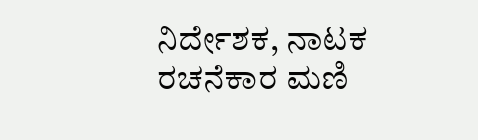ನಿರ್ದೇಶಕ, ನಾಟಕ ರಚನೆಕಾರ ಮಣಿ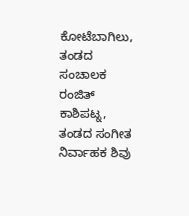ಕೋಟೆಬಾಗಿಲು, ತಂಡದ ಸಂಚಾಲಕ ರಂಜಿತ್ ಕಾಶಿಪಟ್ನ, ತಂಡದ ಸಂಗೀತ ನಿರ್ವಾಹಕ ಶಿವು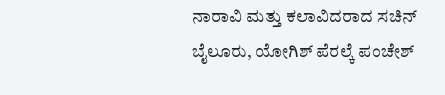ನಾರಾವಿ ಮತ್ತು ಕಲಾವಿದರಾದ ಸಚಿನ್ ಬೈಲೂರು, ಯೋಗಿಶ್ ಪೆರಲ್ಕೆ ಪಂಚೇಶ್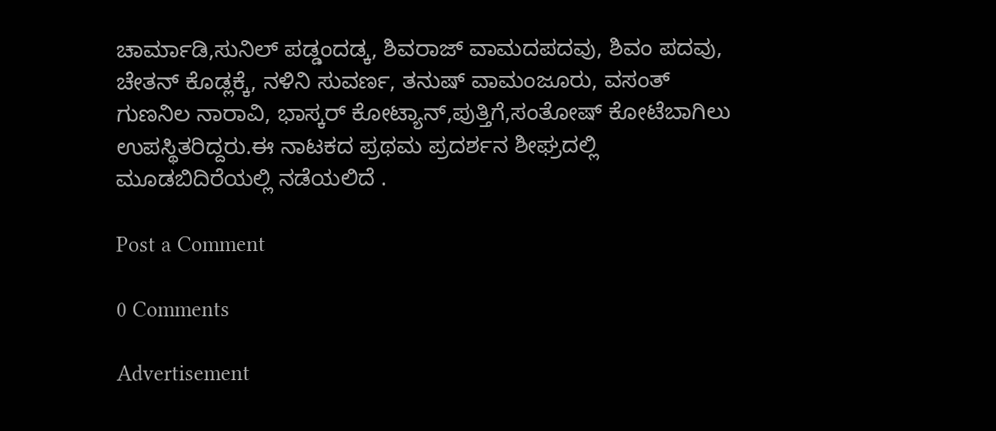ಚಾರ್ಮಾಡಿ,ಸುನಿಲ್ ಪಡ್ಡಂದಡ್ಕ, ಶಿವರಾಜ್ ವಾಮದಪದವು, ಶಿವಂ ಪದವು, ಚೇತನ್ ಕೊಡ್ಲಕ್ಕೆ, ನಳಿನಿ ಸುವರ್ಣ, ತನುಷ್ ವಾಮಂಜೂರು, ವಸಂತ್ ಗುಣನಿಲ ನಾರಾವಿ, ಭಾಸ್ಕರ್ ಕೋಟ್ಯಾನ್,ಪುತ್ತಿಗೆ,ಸಂತೋಷ್ ಕೋಟೆಬಾಗಿಲು ಉಪಸ್ಥಿತರಿದ್ದರು.ಈ ನಾಟಕದ ಪ್ರಥಮ ಪ್ರದರ್ಶನ ಶೀಘ್ರದಲ್ಲಿ ಮೂಡಬಿದಿರೆಯಲ್ಲಿ ನಡೆಯಲಿದೆ .

Post a Comment

0 Comments

Advertisement